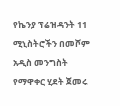የኬንያ ፕሬዝዳንት 11 ሚኒስትሮችን በመሾም አዲስ መንግስት የማዋቀር ሂደት ጀመሩ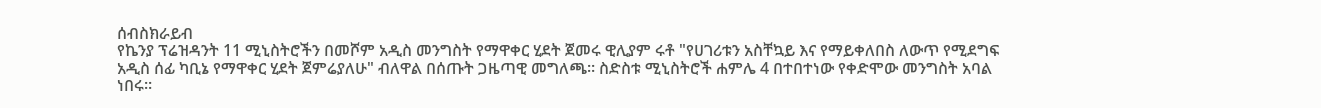ሰብስክራይብ
የኬንያ ፕሬዝዳንት 11 ሚኒስትሮችን በመሾም አዲስ መንግስት የማዋቀር ሂደት ጀመሩ ዊሊያም ሩቶ "የሀገሪቱን አስቸኳይ እና የማይቀለበስ ለውጥ የሚደግፍ አዲስ ሰፊ ካቢኔ የማዋቀር ሂደት ጀምሬያለሁ" ብለዋል በሰጡት ጋዜጣዊ መግለጫ። ስድስቱ ሚኒስትሮች ሐምሌ 4 በተበተነው የቀድሞው መንግስት አባል ነበሩ።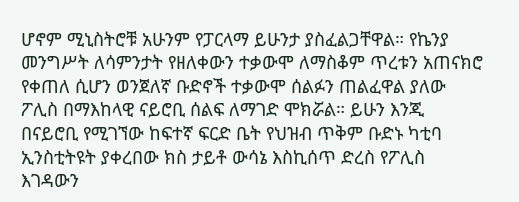ሆኖም ሚኒስትሮቹ አሁንም የፓርላማ ይሁንታ ያስፈልጋቸዋል። የኬንያ መንግሥት ለሳምንታት የዘለቀውን ተቃውሞ ለማስቆም ጥረቱን አጠናክሮ የቀጠለ ሲሆን ወንጀለኛ ቡድኖች ተቃውሞ ሰልፉን ጠልፈዋል ያለው ፖሊስ በማእከላዊ ናይሮቢ ሰልፍ ለማገድ ሞክሯል። ይሁን እንጂ በናይሮቢ የሚገኘው ከፍተኛ ፍርድ ቤት የህዝብ ጥቅም ቡድኑ ካቲባ ኢንስቲትዩት ያቀረበው ክስ ታይቶ ውሳኔ እስኪሰጥ ድረስ የፖሊስ እገዳውን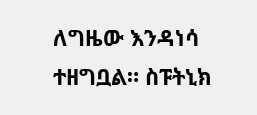ለግዜው እንዳነሳ ተዘግቧል። ስፑትኒክ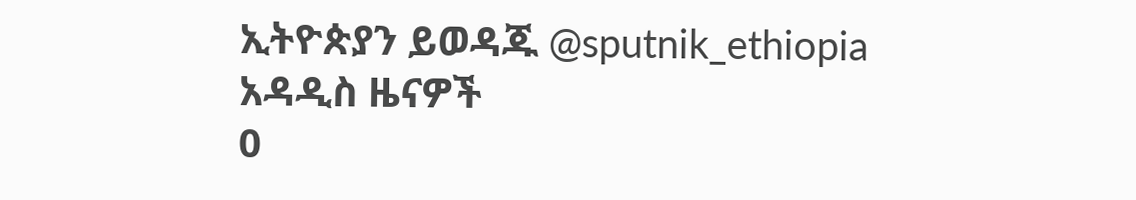ኢትዮጵያን ይወዳጁ @sputnik_ethiopia
አዳዲስ ዜናዎች
0